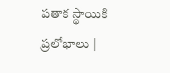పతాక స్థాయికి ప్రలోభాలు |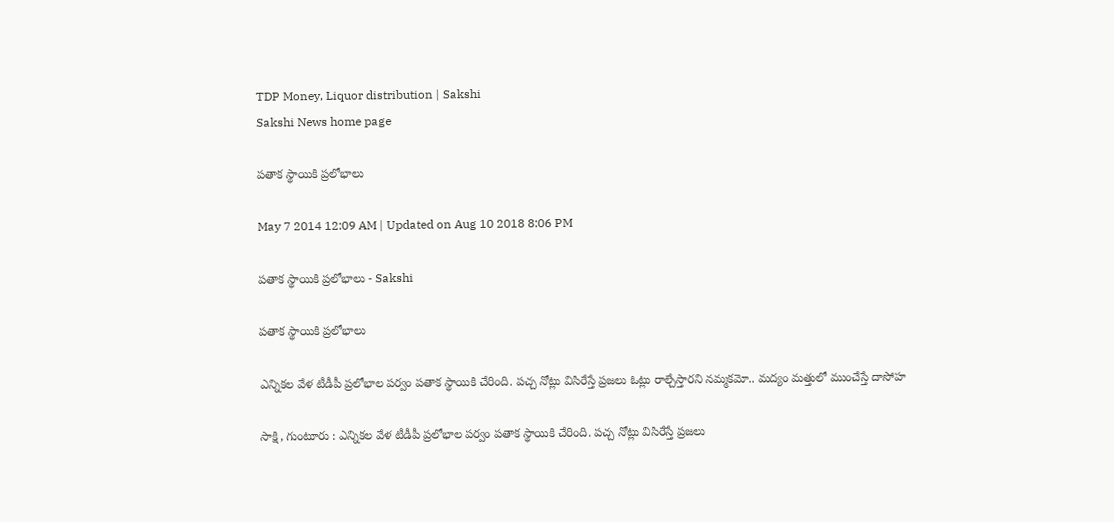TDP Money, Liquor distribution | Sakshi
Sakshi News home page

పతాక స్థాయికి ప్రలోభాలు

May 7 2014 12:09 AM | Updated on Aug 10 2018 8:06 PM

పతాక స్థాయికి ప్రలోభాలు - Sakshi

పతాక స్థాయికి ప్రలోభాలు

ఎన్నికల వేళ టీడీపీ ప్రలోభాల పర్వం పతాక స్థాయికి చేరింది. పచ్చ నోట్లు విసిరేస్తే ప్రజలు ఓట్లు రాల్చేస్తారని నమ్మకమో.. మద్యం మత్తులో ముంచేస్తే దాసోహ

సాక్షి, గుంటూరు : ఎన్నికల వేళ టీడీపీ ప్రలోభాల పర్వం పతాక స్థాయికి చేరింది. పచ్చ నోట్లు విసిరేస్తే ప్రజలు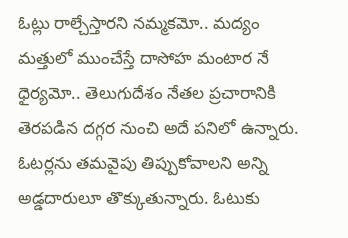ఓట్లు రాల్చేస్తారని నమ్మకమో.. మద్యం మత్తులో ముంచేస్తే దాసోహ మంటార నే ధైర్యమో.. తెలుగుదేశం నేతల ప్రచారానికి తెరపడిన దగ్గర నుంచి అదే పనిలో ఉన్నారు. ఓటర్లను తమవైపు తిప్పుకోవాలని అన్ని అడ్డదారులూ తొక్కుతున్నారు. ఓటుకు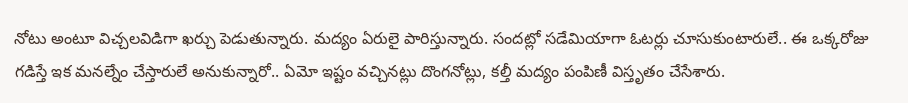నోటు అంటూ విచ్చలవిడిగా ఖర్చు పెడుతున్నారు. మద్యం ఏరులై పారిస్తున్నారు. సందట్లో సడేమియాగా ఓటర్లు చూసుకుంటారులే.. ఈ ఒక్కరోజు గడిస్తే ఇక మనల్నేం చేస్తారులే అనుకున్నారో.. ఏమో ఇష్టం వచ్చినట్లు దొంగనోట్లు, కల్తీ మద్యం పంపిణీ విస్తృతం చేసేశారు.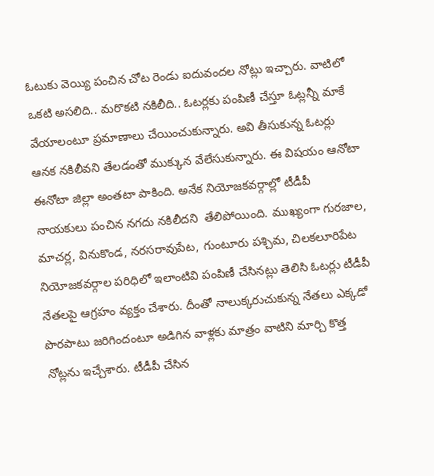ఓటుకు వెయ్యి పంచిన చోట రెండు ఐదువందల నోట్లు ఇచ్చారు. వాటిలో ఒకటి అసలిది.. మరొకటి నకిలీది.. ఓటర్లకు పంపిణీ చేస్తూ ఓట్లన్నీ మాకే వేయాలంటూ ప్రమాణాలు చేయించుకున్నారు. అవి తీసుకున్న ఓటర్లు ఆనక నకిలీవని తేలడంతో ముక్కున వేలేసుకున్నారు. ఈ విషయం ఆనోటా ఈనోటా జిల్లా అంతటా పాకింది. అనేక నియోజకవర్గాల్లో టీడీపీ నాయకులు పంచిన నగదు నకిలీదని  తేలిపోయింది. ముఖ్యంగా గురజాల, మాచర్ల, వినుకొండ, నరసరావుపేట, గుంటూరు పశ్చిమ, చిలకలూరిపేట నియోజకవర్గాల పరిధిలో ఇలాంటివి పంపిణీ చేసినట్లు తెలిసి ఓటర్లు టీడీపీ నేతలపై ఆగ్రహం వ్యక్తం చేశారు. దీంతో నాలుక్కరుచుకున్న నేతలు ఎక్కడో పొరపాటు జరిగిందంటూ అడిగిన వాళ్లకు మాత్రం వాటిని మార్చి కొత్త నోట్లను ఇచ్చేశారు. టీడీపీ చేసిన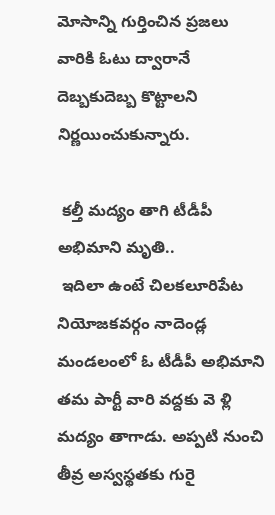మోసాన్ని గుర్తించిన ప్రజలు వారికి ఓటు ద్వారానే దెబ్బకుదెబ్బ కొట్టాలని నిర్ణయించుకున్నారు.

 కల్తీ మద్యం తాగి టీడీపీ అభిమాని మృతి..
 ఇదిలా ఉంటే చిలకలూరిపేట నియోజకవర్గం నాదెండ్ల మండలంలో ఓ టీడీపీ అభిమాని తమ పార్టీ వారి వద్దకు వె ళ్లి మద్యం తాగాడు. అప్పటి నుంచి తీవ్ర అస్వస్థతకు గురై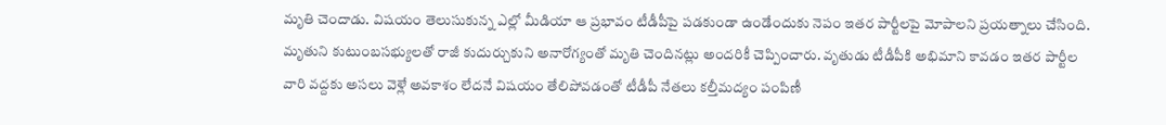మృతి చెందాడు. విషయం తెలుసుకున్న ఎల్లో మీడియా ఆ ప్రభావం టీడీపీపై పడకుండా ఉండేందుకు నెపం ఇతర పార్టీలపై మోపాలని ప్రయత్నాలు చేసింది. మృతుని కుటుంబసభ్యులతో రాజీ కుదుర్చుకుని అనారోగ్యంతో మృతి చెందినట్లు అందరికీ చెప్పించారు. వృతుడు టీడీపీకి అభిమాని కావడం ఇతర పార్టీల వారి వద్దకు అసలు వెళ్లే అవకాశం లేదనే విషయం తేలిపోవడంతో టీడీపీ నేతలు కల్తీమద్యం పంపిణీ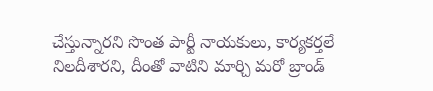చేస్తున్నారని సొంత పార్టీ నాయకులు, కార్యకర్తలే నిలదీశారని, దీంతో వాటిని మార్చి మరో బ్రాండ్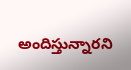అందిస్తున్నారని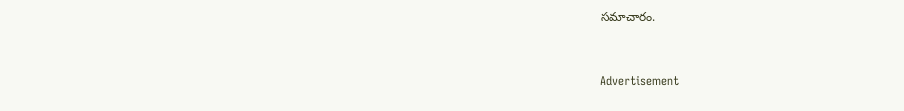సమాచారం.


Advertisement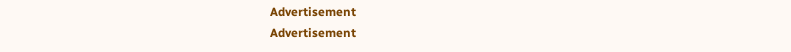Advertisement
Advertisement